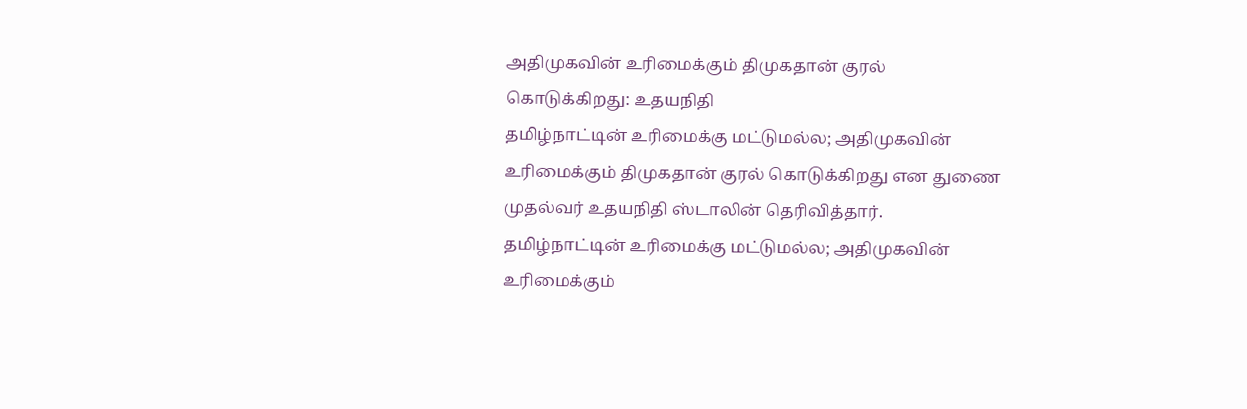அதிமுகவின் உரிமைக்கும் திமுகதான் குரல் கொடுக்கிறது: உதயநிதி
தமிழ்நாட்டின் உரிமைக்கு மட்டுமல்ல; அதிமுகவின் உரிமைக்கும் திமுகதான் குரல் கொடுக்கிறது என துணை முதல்வர் உதயநிதி ஸ்டாலின் தெரிவித்தார்.
தமிழ்நாட்டின் உரிமைக்கு மட்டுமல்ல; அதிமுகவின் உரிமைக்கும்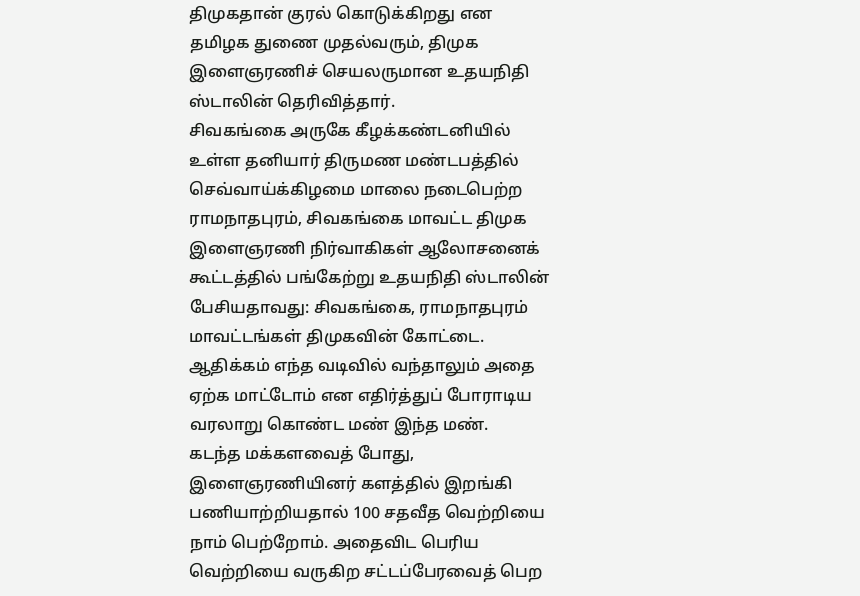திமுகதான் குரல் கொடுக்கிறது என தமிழக துணை முதல்வரும், திமுக இளைஞரணிச் செயலருமான உதயநிதி ஸ்டாலின் தெரிவித்தார்.
சிவகங்கை அருகே கீழக்கண்டனியில் உள்ள தனியார் திருமண மண்டபத்தில் செவ்வாய்க்கிழமை மாலை நடைபெற்ற ராமநாதபுரம், சிவகங்கை மாவட்ட திமுக இளைஞரணி நிர்வாகிகள் ஆலோசனைக் கூட்டத்தில் பங்கேற்று உதயநிதி ஸ்டாலின் பேசியதாவது: சிவகங்கை, ராமநாதபுரம் மாவட்டங்கள் திமுகவின் கோட்டை. ஆதிக்கம் எந்த வடிவில் வந்தாலும் அதை ஏற்க மாட்டோம் என எதிர்த்துப் போராடிய வரலாறு கொண்ட மண் இந்த மண்.
கடந்த மக்களவைத் போது, இளைஞரணியினர் களத்தில் இறங்கி பணியாற்றியதால் 100 சதவீத வெற்றியை நாம் பெற்றோம். அதைவிட பெரிய வெற்றியை வருகிற சட்டப்பேரவைத் பெற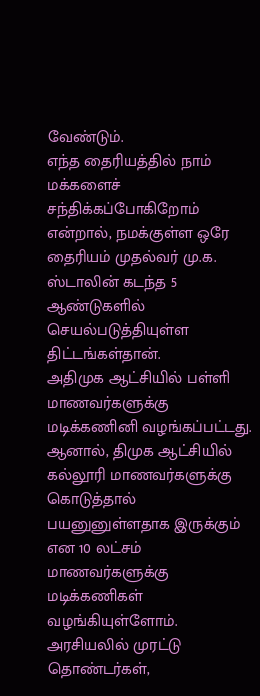வேண்டும்.
எந்த தைரியத்தில் நாம் மக்களைச் சந்திக்கப்போகிறோம் என்றால், நமக்குள்ள ஒரே தைரியம் முதல்வர் மு.க. ஸ்டாலின் கடந்த 5 ஆண்டுகளில் செயல்படுத்தியுள்ள திட்டங்கள்தான்.
அதிமுக ஆட்சியில் பள்ளி மாணவர்களுக்கு மடிக்கணினி வழங்கப்பட்டது. ஆனால், திமுக ஆட்சியில் கல்லூரி மாணவர்களுக்கு கொடுத்தால் பயனுனுள்ளதாக இருக்கும் என 10 லட்சம் மாணவர்களுக்கு மடிக்கணிகள் வழங்கியுள்ளோம்.
அரசியலில் முரட்டு தொண்டர்கள்,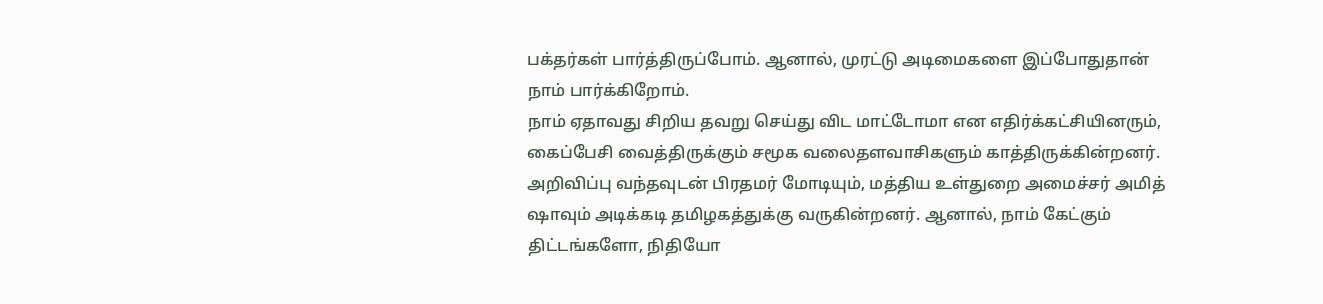பக்தர்கள் பார்த்திருப்போம். ஆனால், முரட்டு அடிமைகளை இப்போதுதான் நாம் பார்க்கிறோம்.
நாம் ஏதாவது சிறிய தவறு செய்து விட மாட்டோமா என எதிர்க்கட்சியினரும், கைப்பேசி வைத்திருக்கும் சமூக வலைதளவாசிகளும் காத்திருக்கின்றனர்.
அறிவிப்பு வந்தவுடன் பிரதமர் மோடியும், மத்திய உள்துறை அமைச்சர் அமித் ஷாவும் அடிக்கடி தமிழகத்துக்கு வருகின்றனர். ஆனால், நாம் கேட்கும் திட்டங்களோ, நிதியோ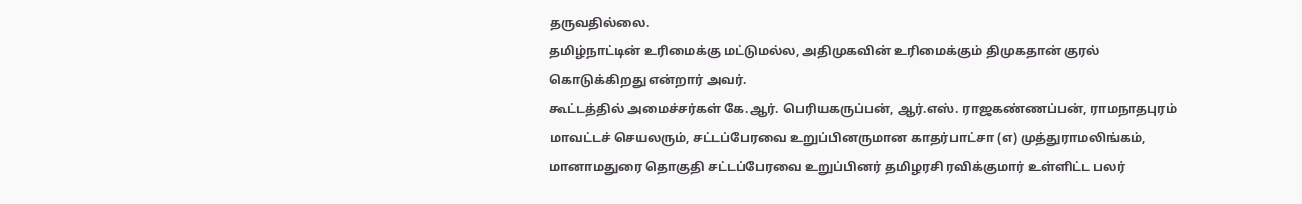தருவதில்லை.
தமிழ்நாட்டின் உரிமைக்கு மட்டுமல்ல, அதிமுகவின் உரிமைக்கும் திமுகதான் குரல் கொடுக்கிறது என்றார் அவர்.
கூட்டத்தில் அமைச்சர்கள் கே.ஆர். பெரியகருப்பன், ஆர்.எஸ். ராஜகண்ணப்பன், ராமநாதபுரம் மாவட்டச் செயலரும், சட்டப்பேரவை உறுப்பினருமான காதர்பாட்சா (எ) முத்துராமலிங்கம், மானாமதுரை தொகுதி சட்டப்பேரவை உறுப்பினர் தமிழரசி ரவிக்குமார் உள்ளிட்ட பலர்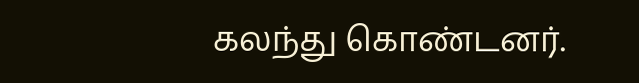கலந்து கொண்டனர்.